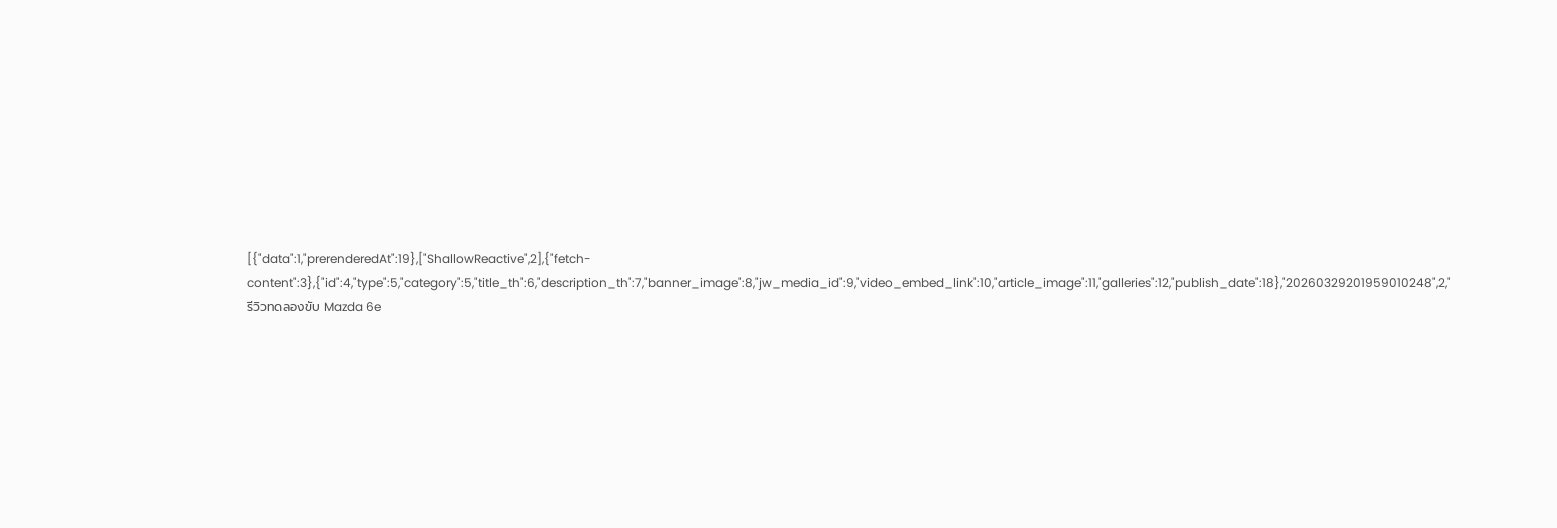[{"data":1,"prerenderedAt":19},["ShallowReactive",2],{"fetch-content":3},{"id":4,"type":5,"category":5,"title_th":6,"description_th":7,"banner_image":8,"jw_media_id":9,"video_embed_link":10,"article_image":11,"galleries":12,"publish_date":18},"20260329201959010248",2,"รีวิวทดลองขับ Mazda 6e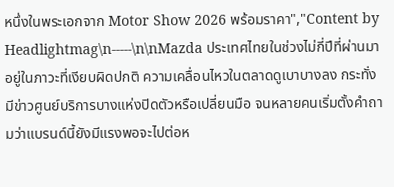หนึ่งในพระเอกจาก Motor Show 2026 พร้อมราคา","Content by Headlightmag\n-----\n\nMazda ประเทศไทยในช่วงไม่กี่ปีที่ผ่านมาอยู่ในภาวะที่เงียบผิดปกติ ความเคลื่อนไหวในตลาดดูเบาบางลง กระทั่งมีข่าวศูนย์บริการบางแห่งปิดตัวหรือเปลี่ยนมือ จนหลายคนเริ่มตั้งคำถามว่าแบรนด์นี้ยังมีแรงพอจะไปต่อห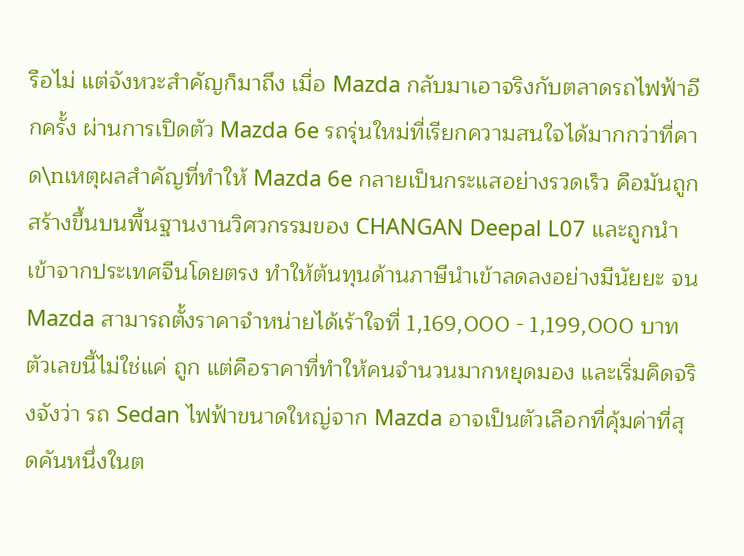รือไม่ แต่จังหวะสำคัญก็มาถึง เมื่อ Mazda กลับมาเอาจริงกับตลาดรถไฟฟ้าอีกครั้ง ผ่านการเปิดตัว Mazda 6e รถรุ่นใหม่ที่เรียกความสนใจได้มากกว่าที่คาด\nเหตุผลสำคัญที่ทำให้ Mazda 6e กลายเป็นกระแสอย่างรวดเร็ว คือมันถูกสร้างขึ้นบนพื้นฐานงานวิศวกรรมของ CHANGAN Deepal L07 และถูกนำเข้าจากประเทศจีนโดยตรง ทำให้ต้นทุนด้านภาษีนำเข้าลดลงอย่างมีนัยยะ จน Mazda สามารถตั้งราคาจำหน่ายได้เร้าใจที่ 1,169,000 - 1,199,000 บาท ตัวเลขนี้ไม่ใช่แค่ ถูก แต่คือราคาที่ทำให้คนจำนวนมากหยุดมอง และเริ่มคิดจริงจังว่า รถ Sedan ไฟฟ้าขนาดใหญ่จาก Mazda อาจเป็นตัวเลือกที่คุ้มค่าที่สุดคันหนึ่งในต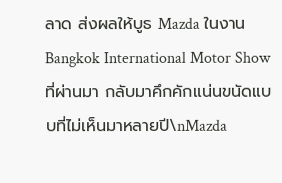ลาด ส่งผลให้บูธ Mazda ในงาน Bangkok International Motor Show ที่ผ่านมา กลับมาคึกคักแน่นขนัดแบบที่ไม่เห็นมาหลายปี\nMazda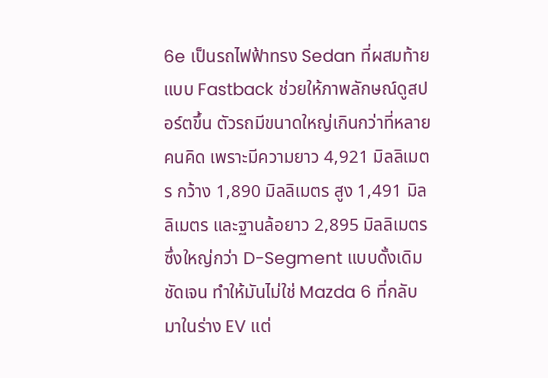6e เป็นรถไฟฟ้าทรง Sedan ที่ผสมท้ายแบบ Fastback ช่วยให้ภาพลักษณ์ดูสปอร์ตขึ้น ตัวรถมีขนาดใหญ่เกินกว่าที่หลายคนคิด เพราะมีความยาว 4,921 มิลลิเมตร กว้าง 1,890 มิลลิเมตร สูง 1,491 มิลลิเมตร และฐานล้อยาว 2,895 มิลลิเมตร ซึ่งใหญ่กว่า D-Segment แบบดั้งเดิมชัดเจน ทำให้มันไม่ใช่ Mazda 6 ที่กลับมาในร่าง EV แต่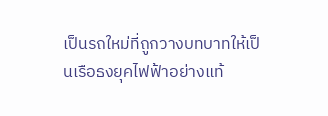เป็นรถใหม่ที่ถูกวางบทบาทให้เป็นเรือธงยุคไฟฟ้าอย่างแท้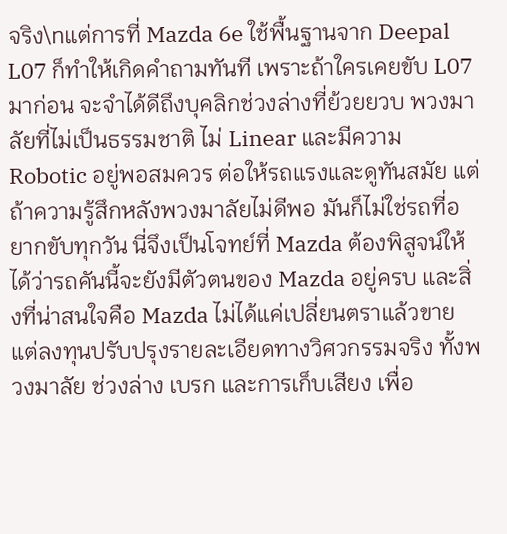จริง\nแต่การที่ Mazda 6e ใช้พื้นฐานจาก Deepal L07 ก็ทำให้เกิดคำถามทันที เพราะถ้าใครเคยขับ L07 มาก่อน จะจำได้ดีถึงบุคลิกช่วงล่างที่ย้วยยวบ พวงมาลัยที่ไม่เป็นธรรมชาติ ไม่ Linear และมีความ Robotic อยู่พอสมควร ต่อให้รถแรงและดูทันสมัย แต่ถ้าความรู้สึกหลังพวงมาลัยไม่ดีพอ มันก็ไม่ใช่รถที่อยากขับทุกวัน นี่จึงเป็นโจทย์ที่ Mazda ต้องพิสูจน์ให้ได้ว่ารถคันนี้จะยังมีตัวตนของ Mazda อยู่ครบ และสิ่งที่น่าสนใจคือ Mazda ไม่ได้แค่เปลี่ยนตราแล้วขาย แต่ลงทุนปรับปรุงรายละเอียดทางวิศวกรรมจริง ทั้งพวงมาลัย ช่วงล่าง เบรก และการเก็บเสียง เพื่อ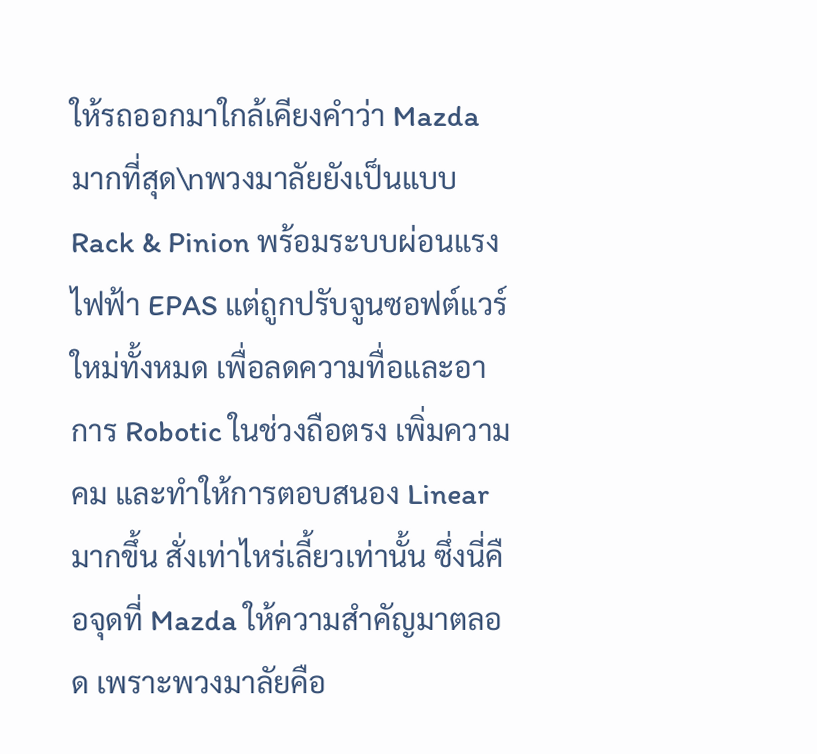ให้รถออกมาใกล้เคียงคำว่า Mazda มากที่สุด\nพวงมาลัยยังเป็นแบบ Rack & Pinion พร้อมระบบผ่อนแรงไฟฟ้า EPAS แต่ถูกปรับจูนซอฟต์แวร์ใหม่ทั้งหมด เพื่อลดความทื่อและอาการ Robotic ในช่วงถือตรง เพิ่มความคม และทำให้การตอบสนอง Linear มากขึ้น สั่งเท่าไหร่เลี้ยวเท่านั้น ซึ่งนี่คือจุดที่ Mazda ให้ความสำคัญมาตลอด เพราะพวงมาลัยคือ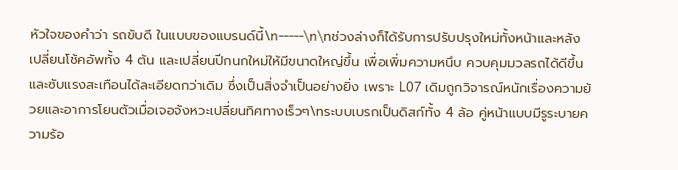หัวใจของคำว่า รถขับดี ในแบบของแบรนด์นี้\n-----\n\nช่วงล่างก็ได้รับการปรับปรุงใหม่ทั้งหน้าและหลัง เปลี่ยนโช้คอัพทั้ง 4 ต้น และเปลี่ยนปีกนกใหม่ให้มีขนาดใหญ่ขึ้น เพื่อเพิ่มความหนึบ ควบคุมมวลรถได้ดีขึ้น และซับแรงสะเทือนได้ละเอียดกว่าเดิม ซึ่งเป็นสิ่งจำเป็นอย่างยิ่ง เพราะ L07 เดิมถูกวิจารณ์หนักเรื่องความย้วยและอาการโยนตัวเมื่อเจอจังหวะเปลี่ยนทิศทางเร็วๆ\nระบบเบรกเป็นดิสก์ทั้ง 4 ล้อ คู่หน้าแบบมีรูระบายความร้อ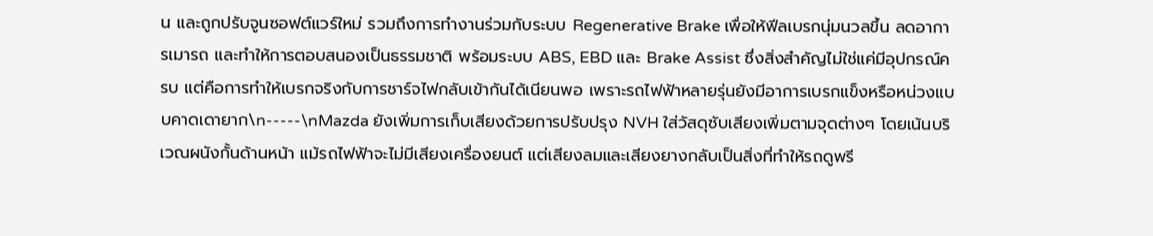น และถูกปรับจูนซอฟต์แวร์ใหม่ รวมถึงการทำงานร่วมกับระบบ Regenerative Brake เพื่อให้ฟีลเบรกนุ่มนวลขึ้น ลดอาการเมารถ และทำให้การตอบสนองเป็นธรรมชาติ พร้อมระบบ ABS, EBD และ Brake Assist ซึ่งสิ่งสำคัญไม่ใช่แค่มีอุปกรณ์ครบ แต่คือการทำให้เบรกจริงกับการชาร์จไฟกลับเข้ากันได้เนียนพอ เพราะรถไฟฟ้าหลายรุ่นยังมีอาการเบรกแข็งหรือหน่วงแบบคาดเดายาก\n-----\nMazda ยังเพิ่มการเก็บเสียงด้วยการปรับปรุง NVH ใส่วัสดุซับเสียงเพิ่มตามจุดต่างๆ โดยเน้นบริเวณผนังกั้นด้านหน้า แม้รถไฟฟ้าจะไม่มีเสียงเครื่องยนต์ แต่เสียงลมและเสียงยางกลับเป็นสิ่งที่ทำให้รถดูพรี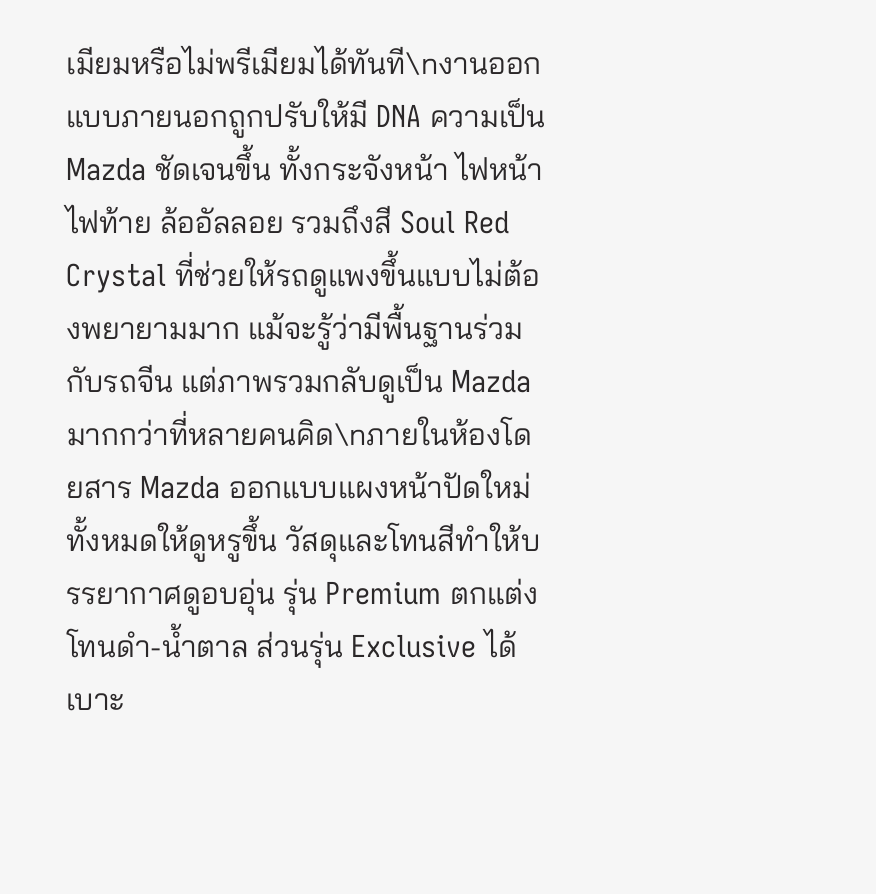เมียมหรือไม่พรีเมียมได้ทันที\nงานออกแบบภายนอกถูกปรับให้มี DNA ความเป็น Mazda ชัดเจนขึ้น ทั้งกระจังหน้า ไฟหน้า ไฟท้าย ล้ออัลลอย รวมถึงสี Soul Red Crystal ที่ช่วยให้รถดูแพงขึ้นแบบไม่ต้องพยายามมาก แม้จะรู้ว่ามีพื้นฐานร่วมกับรถจีน แต่ภาพรวมกลับดูเป็น Mazda มากกว่าที่หลายคนคิด\nภายในห้องโดยสาร Mazda ออกแบบแผงหน้าปัดใหม่ทั้งหมดให้ดูหรูขึ้น วัสดุและโทนสีทำให้บรรยากาศดูอบอุ่น รุ่น Premium ตกแต่งโทนดำ-น้ำตาล ส่วนรุ่น Exclusive ได้เบาะ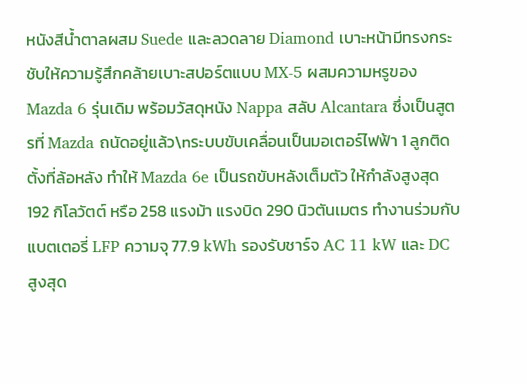หนังสีน้ำตาลผสม Suede และลวดลาย Diamond เบาะหน้ามีทรงกระชับให้ความรู้สึกคล้ายเบาะสปอร์ตแบบ MX-5 ผสมความหรูของ Mazda 6 รุ่นเดิม พร้อมวัสดุหนัง Nappa สลับ Alcantara ซึ่งเป็นสูตรที่ Mazda ถนัดอยู่แล้ว\nระบบขับเคลื่อนเป็นมอเตอร์ไฟฟ้า 1 ลูกติดตั้งที่ล้อหลัง ทำให้ Mazda 6e เป็นรถขับหลังเต็มตัว ให้กำลังสูงสุด 192 กิโลวัตต์ หรือ 258 แรงม้า แรงบิด 290 นิวตันเมตร ทำงานร่วมกับแบตเตอรี่ LFP ความจุ 77.9 kWh รองรับชาร์จ AC 11 kW และ DC สูงสุด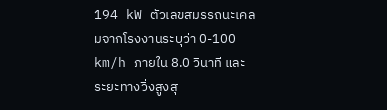194 kW ตัวเลขสมรรถนะเคลมจากโรงงานระบุว่า 0-100 km/h ภายใน 8.0 วินาที และระยะทางวิ่งสูงสุ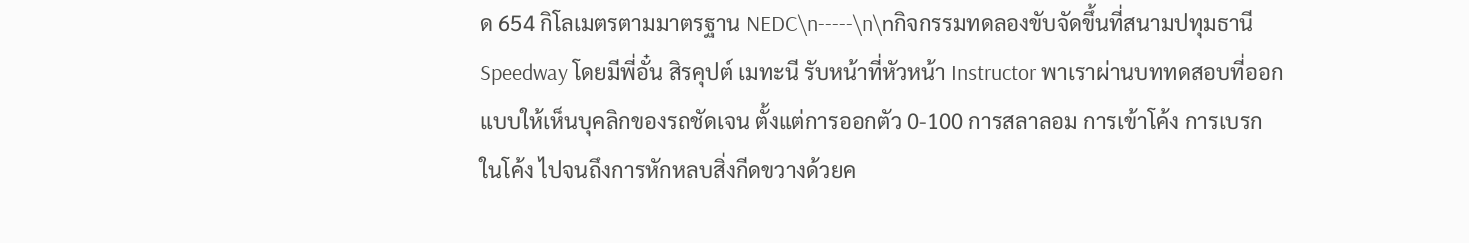ด 654 กิโลเมตรตามมาตรฐาน NEDC\n-----\n\nกิจกรรมทดลองขับจัดขึ้นที่สนามปทุมธานี Speedway โดยมีพี่อั๋น สิรคุปต์ เมทะนี รับหน้าที่หัวหน้า Instructor พาเราผ่านบททดสอบที่ออกแบบให้เห็นบุคลิกของรถชัดเจน ตั้งแต่การออกตัว 0-100 การสลาลอม การเข้าโค้ง การเบรกในโค้ง ไปจนถึงการหักหลบสิ่งกีดขวางด้วยค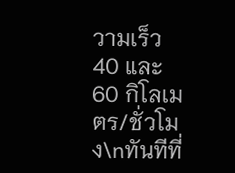วามเร็ว 40 และ 60 กิโลเมตร/ชั่วโมง\nทันทีที่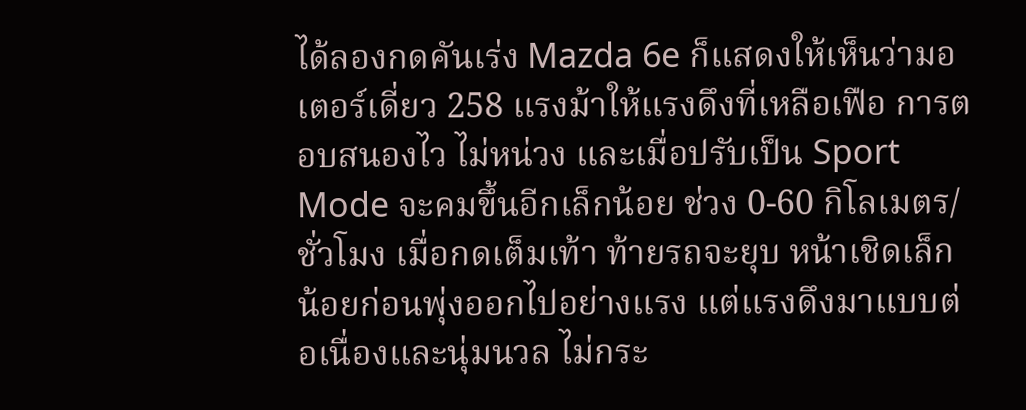ได้ลองกดคันเร่ง Mazda 6e ก็แสดงให้เห็นว่ามอเตอร์เดี่ยว 258 แรงม้าให้แรงดึงที่เหลือเฟือ การตอบสนองไว ไม่หน่วง และเมื่อปรับเป็น Sport Mode จะคมขึ้นอีกเล็กน้อย ช่วง 0-60 กิโลเมตร/ชั่วโมง เมื่อกดเต็มเท้า ท้ายรถจะยุบ หน้าเชิดเล็กน้อยก่อนพุ่งออกไปอย่างแรง แต่แรงดึงมาแบบต่อเนื่องและนุ่มนวล ไม่กระ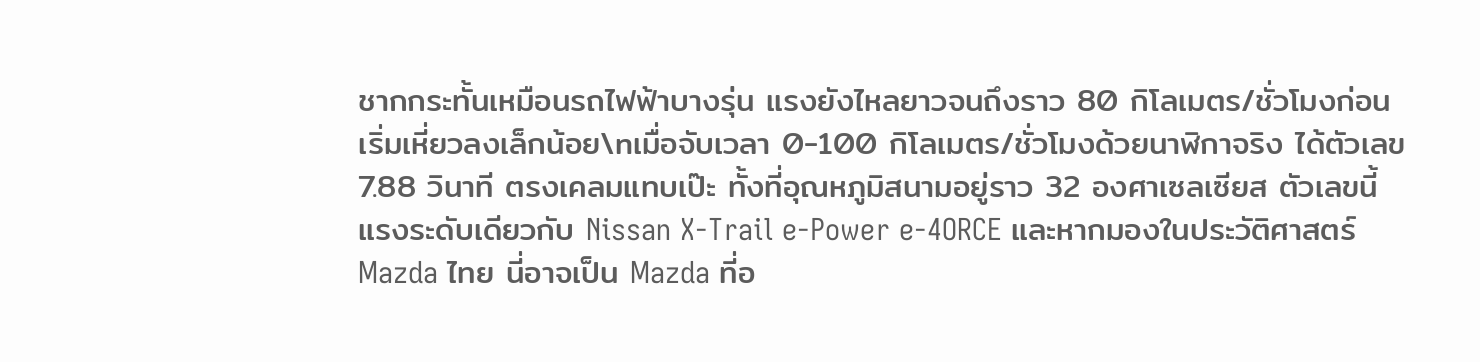ชากกระทั้นเหมือนรถไฟฟ้าบางรุ่น แรงยังไหลยาวจนถึงราว 80 กิโลเมตร/ชั่วโมงก่อนเริ่มเหี่ยวลงเล็กน้อย\nเมื่อจับเวลา 0-100 กิโลเมตร/ชั่วโมงด้วยนาฬิกาจริง ได้ตัวเลข 7.88 วินาที ตรงเคลมแทบเป๊ะ ทั้งที่อุณหภูมิสนามอยู่ราว 32 องศาเซลเซียส ตัวเลขนี้แรงระดับเดียวกับ Nissan X-Trail e-Power e-4ORCE และหากมองในประวัติศาสตร์ Mazda ไทย นี่อาจเป็น Mazda ที่อ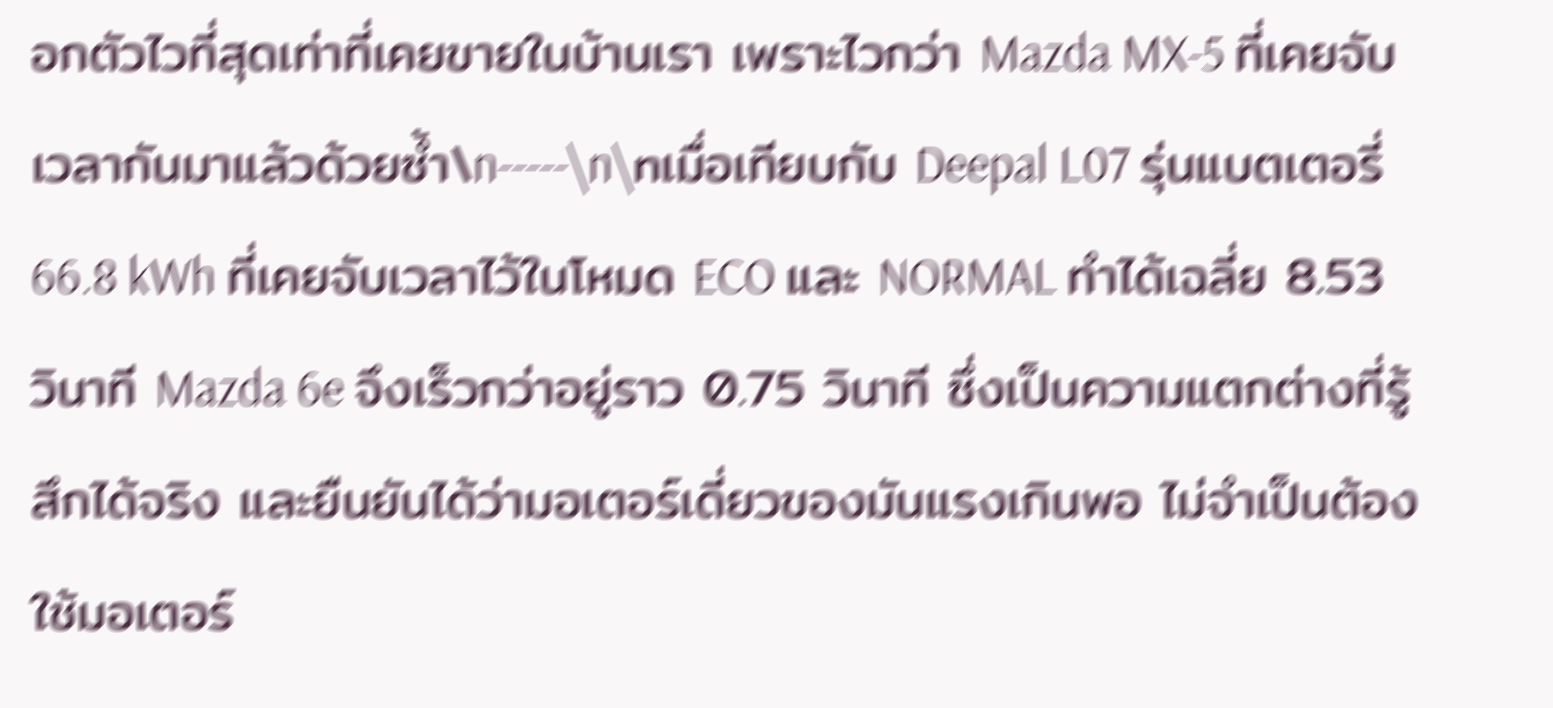อกตัวไวที่สุดเท่าที่เคยขายในบ้านเรา เพราะไวกว่า Mazda MX-5 ที่เคยจับเวลากันมาแล้วด้วยซ้ำ\n-----\n\nเมื่อเทียบกับ Deepal L07 รุ่นแบตเตอรี่ 66.8 kWh ที่เคยจับเวลาไว้ในโหมด ECO และ NORMAL ทำได้เฉลี่ย 8.53 วินาที Mazda 6e จึงเร็วกว่าอยู่ราว 0.75 วินาที ซึ่งเป็นความแตกต่างที่รู้สึกได้จริง และยืนยันได้ว่ามอเตอร์เดี่ยวของมันแรงเกินพอ ไม่จำเป็นต้องใช้มอเตอร์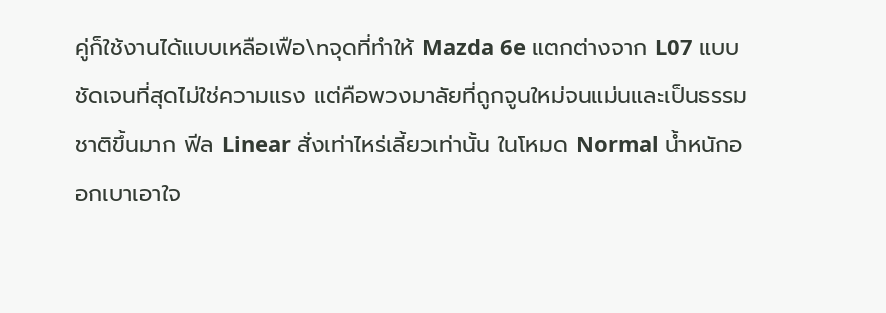คู่ก็ใช้งานได้แบบเหลือเฟือ\nจุดที่ทำให้ Mazda 6e แตกต่างจาก L07 แบบชัดเจนที่สุดไม่ใช่ความแรง แต่คือพวงมาลัยที่ถูกจูนใหม่จนแม่นและเป็นธรรมชาติขึ้นมาก ฟีล Linear สั่งเท่าไหร่เลี้ยวเท่านั้น ในโหมด Normal น้ำหนักออกเบาเอาใจ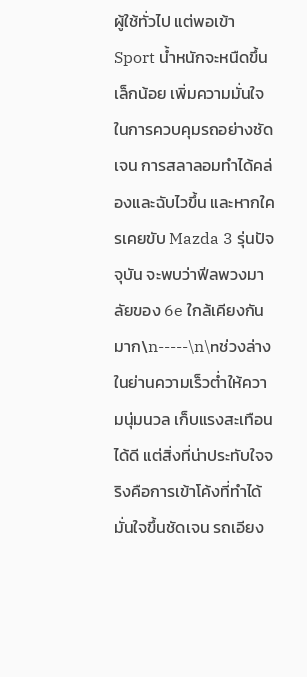ผู้ใช้ทั่วไป แต่พอเข้า Sport น้ำหนักจะหนืดขึ้นเล็กน้อย เพิ่มความมั่นใจในการควบคุมรถอย่างชัดเจน การสลาลอมทำได้คล่องและฉับไวขึ้น และหากใครเคยขับ Mazda 3 รุ่นปัจจุบัน จะพบว่าฟีลพวงมาลัยของ 6e ใกล้เคียงกันมาก\n-----\n\nช่วงล่างในย่านความเร็วต่ำให้ความนุ่มนวล เก็บแรงสะเทือนได้ดี แต่สิ่งที่น่าประทับใจจริงคือการเข้าโค้งที่ทำได้มั่นใจขึ้นชัดเจน รถเอียง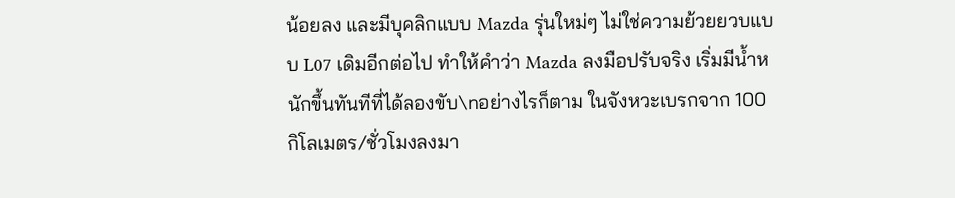น้อยลง และมีบุคลิกแบบ Mazda รุ่นใหม่ๆ ไม่ใช่ความย้วยยวบแบบ L07 เดิมอีกต่อไป ทำให้คำว่า Mazda ลงมือปรับจริง เริ่มมีน้ำหนักขึ้นทันทีที่ได้ลองขับ\nอย่างไรก็ตาม ในจังหวะเบรกจาก 100 กิโลเมตร/ชั่วโมงลงมา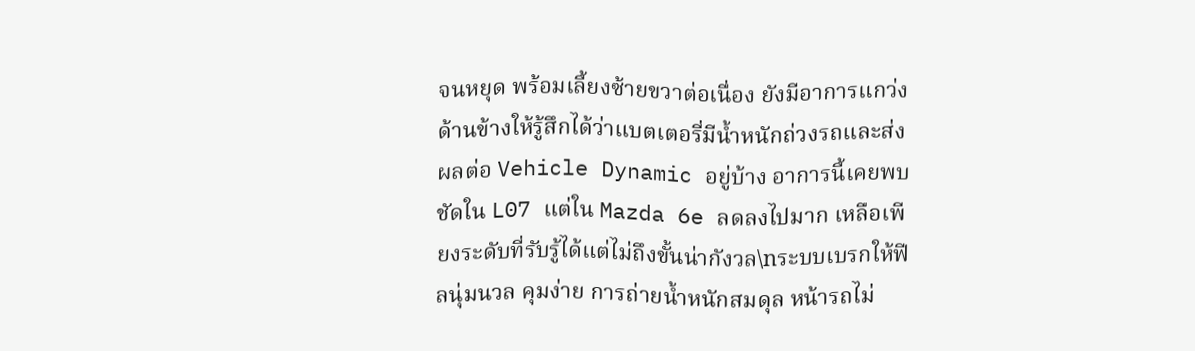จนหยุด พร้อมเลี้ยงซ้ายขวาต่อเนื่อง ยังมีอาการแกว่งด้านข้างให้รู้สึกได้ว่าแบตเตอรี่มีน้ำหนักถ่วงรถและส่งผลต่อ Vehicle Dynamic อยู่บ้าง อาการนี้เคยพบชัดใน L07 แต่ใน Mazda 6e ลดลงไปมาก เหลือเพียงระดับที่รับรู้ได้แต่ไม่ถึงขั้นน่ากังวล\nระบบเบรกให้ฟีลนุ่มนวล คุมง่าย การถ่ายน้ำหนักสมดุล หน้ารถไม่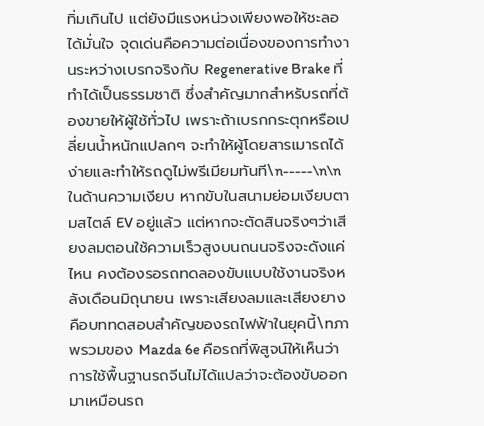ทิ่มเกินไป แต่ยังมีแรงหน่วงเพียงพอให้ชะลอได้มั่นใจ จุดเด่นคือความต่อเนื่องของการทำงานระหว่างเบรกจริงกับ Regenerative Brake ที่ทำได้เป็นธรรมชาติ ซึ่งสำคัญมากสำหรับรถที่ต้องขายให้ผู้ใช้ทั่วไป เพราะถ้าเบรกกระตุกหรือเปลี่ยนน้ำหนักแปลกๆ จะทำให้ผู้โดยสารเมารถได้ง่ายและทำให้รถดูไม่พรีเมียมทันที\n-----\n\nในด้านความเงียบ หากขับในสนามย่อมเงียบตามสไตล์ EV อยู่แล้ว แต่หากจะตัดสินจริงๆว่าเสียงลมตอนใช้ความเร็วสูงบนถนนจริงจะดังแค่ไหน คงต้องรอรถทดลองขับแบบใช้งานจริงหลังเดือนมิถุนายน เพราะเสียงลมและเสียงยางคือบททดสอบสำคัญของรถไฟฟ้าในยุคนี้\nภาพรวมของ Mazda 6e คือรถที่พิสูจน์ให้เห็นว่าการใช้พื้นฐานรถจีนไม่ได้แปลว่าจะต้องขับออกมาเหมือนรถ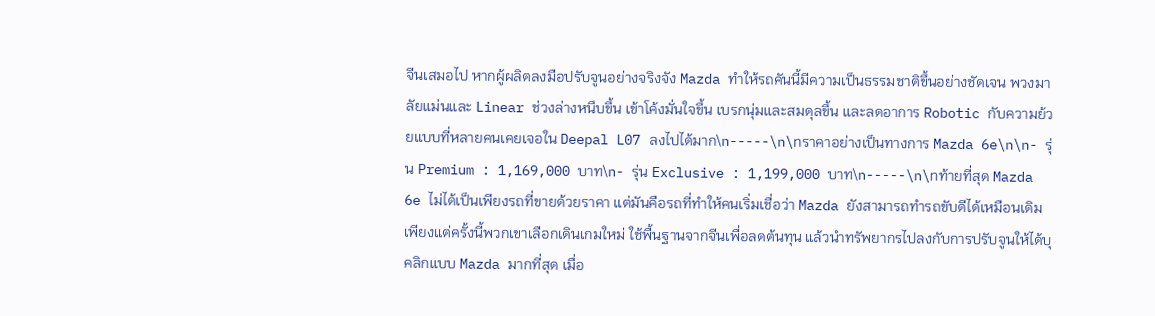จีนเสมอไป หากผู้ผลิตลงมือปรับจูนอย่างจริงจัง Mazda ทำให้รถคันนี้มีความเป็นธรรมชาติขึ้นอย่างชัดเจน พวงมาลัยแม่นและ Linear ช่วงล่างหนึบขึ้น เข้าโค้งมั่นใจขึ้น เบรกนุ่มและสมดุลขึ้น และลดอาการ Robotic กับความย้วยแบบที่หลายคนเคยเจอใน Deepal L07 ลงไปได้มาก\n-----\n\nราคาอย่างเป็นทางการ Mazda 6e\n\n- รุ่น Premium : 1,169,000 บาท\n- รุ่น Exclusive : 1,199,000 บาท\n-----\n\nท้ายที่สุด Mazda 6e ไม่ได้เป็นเพียงรถที่ขายด้วยราคา แต่มันคือรถที่ทำให้คนเริ่มเชื่อว่า Mazda ยังสามารถทำรถขับดีได้เหมือนเดิม เพียงแต่ครั้งนี้พวกเขาเลือกเดินเกมใหม่ ใช้พื้นฐานจากจีนเพื่อลดต้นทุน แล้วนำทรัพยากรไปลงกับการปรับจูนให้ได้บุคลิกแบบ Mazda มากที่สุด เมื่อ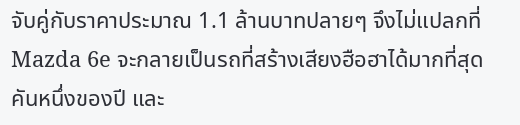จับคู่กับราคาประมาณ 1.1 ล้านบาทปลายๆ จึงไม่แปลกที่ Mazda 6e จะกลายเป็นรถที่สร้างเสียงฮือฮาได้มากที่สุดคันหนึ่งของปี และ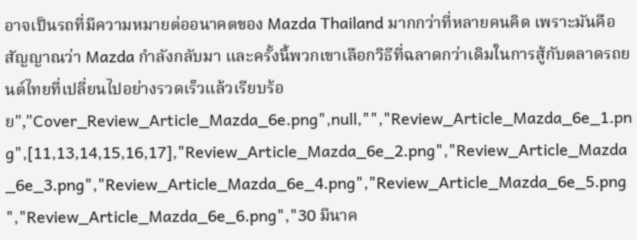อาจเป็นรถที่มีความหมายต่ออนาคตของ Mazda Thailand มากกว่าที่หลายคนคิด เพราะมันคือสัญญาณว่า Mazda กำลังกลับมา และครั้งนี้พวกเขาเลือกวิธีที่ฉลาดกว่าเดิมในการสู้กับตลาดรถยนต์ไทยที่เปลี่ยนไปอย่างรวดเร็วแล้วเรียบร้อย","Cover_Review_Article_Mazda_6e.png",null,"","Review_Article_Mazda_6e_1.png",[11,13,14,15,16,17],"Review_Article_Mazda_6e_2.png","Review_Article_Mazda_6e_3.png","Review_Article_Mazda_6e_4.png","Review_Article_Mazda_6e_5.png","Review_Article_Mazda_6e_6.png","30 มีนาค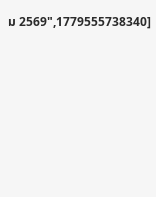ม 2569",1779555738340]